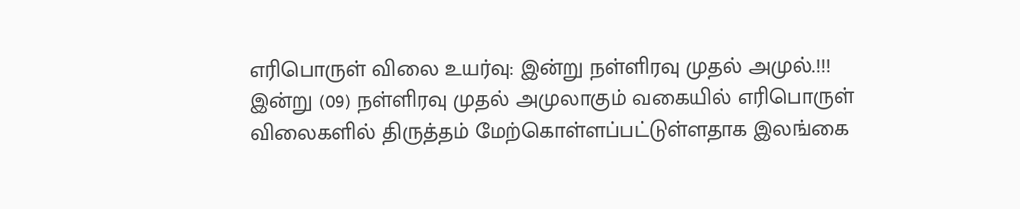எரிபொருள் விலை உயர்வு: இன்று நள்ளிரவு முதல் அமுல்.!!!
இன்று (09) நள்ளிரவு முதல் அமுலாகும் வகையில் எரிபொருள் விலைகளில் திருத்தம் மேற்கொள்ளப்பட்டுள்ளதாக இலங்கை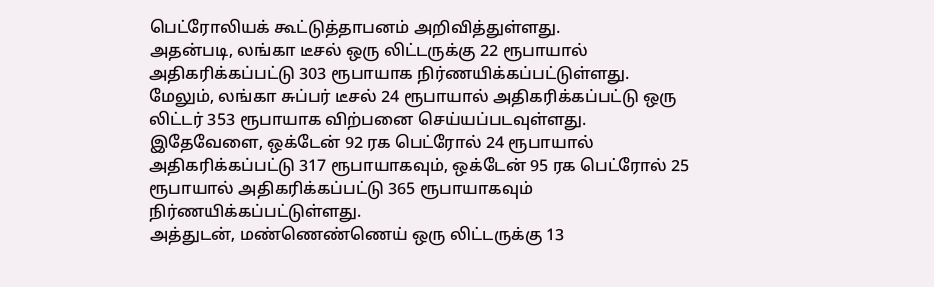பெட்ரோலியக் கூட்டுத்தாபனம் அறிவித்துள்ளது.
அதன்படி, லங்கா டீசல் ஒரு லிட்டருக்கு 22 ரூபாயால் அதிகரிக்கப்பட்டு 303 ரூபாயாக நிர்ணயிக்கப்பட்டுள்ளது.
மேலும், லங்கா சுப்பர் டீசல் 24 ரூபாயால் அதிகரிக்கப்பட்டு ஒரு லிட்டர் 353 ரூபாயாக விற்பனை செய்யப்படவுள்ளது.
இதேவேளை, ஒக்டேன் 92 ரக பெட்ரோல் 24 ரூபாயால் அதிகரிக்கப்பட்டு 317 ரூபாயாகவும், ஒக்டேன் 95 ரக பெட்ரோல் 25 ரூபாயால் அதிகரிக்கப்பட்டு 365 ரூபாயாகவும் நிர்ணயிக்கப்பட்டுள்ளது.
அத்துடன், மண்ணெண்ணெய் ஒரு லிட்டருக்கு 13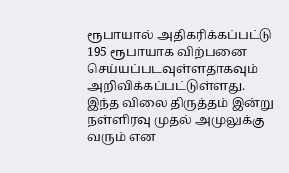ரூபாயால் அதிகரிக்கப்பட்டு 195 ரூபாயாக விற்பனை செய்யப்படவுள்ளதாகவும் அறிவிக்கப்பட்டுள்ளது.
இந்த விலை திருத்தம் இன்று நள்ளிரவு முதல் அமுலுக்கு வரும் என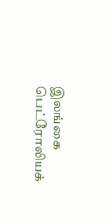இலங்கை பெட்ரோலியக்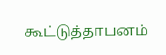கூட்டுத்தாபனம்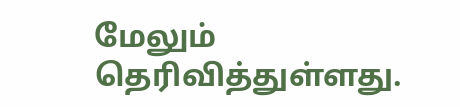மேலும் தெரிவித்துள்ளது.